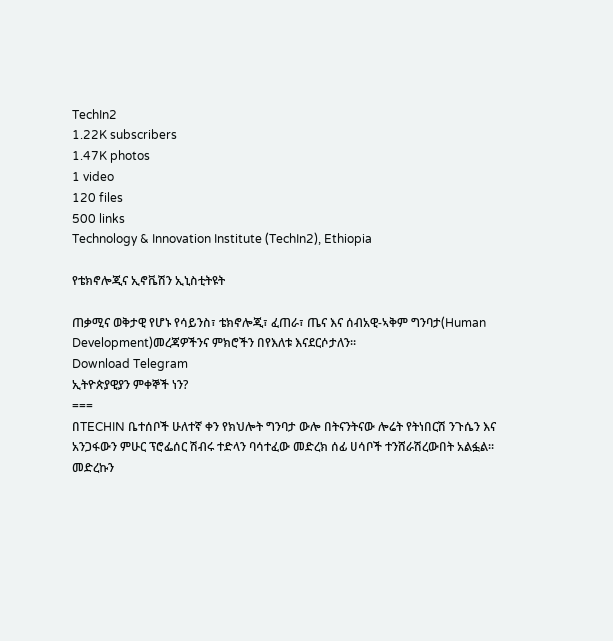TechIn2
1.22K subscribers
1.47K photos
1 video
120 files
500 links
Technology & Innovation Institute (TechIn2), Ethiopia

የቴክኖሎጂና ኢኖቬሽን ኢኒስቲትዩት

ጠቃሚና ወቅታዊ የሆኑ የሳይንስ፣ ቴክኖሎጂ፣ ፈጠራ፣ ጤና እና ሰብአዊ-ኣቅም ግንባታ(Human Development)መረጃዎችንና ምክሮችን በየእለቱ እናደርሶታለን።
Download Telegram
ኢትዮጵያዊያን ምቀኞች ነን?
===
በTECHIN ቤተሰቦች ሁለተኛ ቀን የክህሎት ግንባታ ውሎ በትናንትናው ሎሬት የትነበርሽ ንጉሴን እና አንጋፋውን ምሁር ፕሮፌሰር ሽብሩ ተድላን ባሳተፈው መድረክ ሰፊ ሀሳቦች ተንሸራሽረውበት አልፏል፡፡
መድረኩን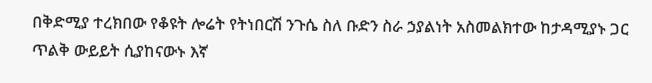በቅድሚያ ተረክበው የቆዩት ሎሬት የትነበርሽ ንጉሴ ስለ ቡድን ስራ ኃያልነት አስመልክተው ከታዳሚያኑ ጋር ጥልቅ ውይይት ሲያከናውኑ እኛ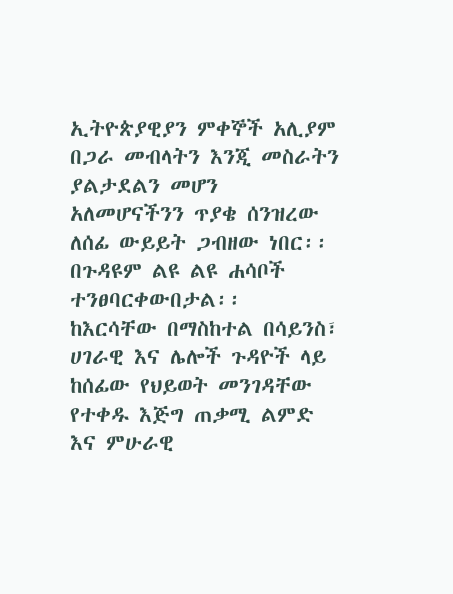ኢትዮጵያዊያን ምቀኞች አሊያም በጋራ መብላትን እንጂ መስራትን ያልታደልን መሆን አለመሆናችንን ጥያቄ ሰንዝረው ለሰፊ ውይይት ጋብዘው ነበር፡፡ በጉዳዩም ልዩ ልዩ ሐሳቦች ተንፀባርቀውበታል፡፡
ከእርሳቸው በማስከተል በሳይንስ፣ ሀገራዊ እና ሌሎች ጉዳዮች ላይ ከሰፊው የህይወት መንገዳቸው የተቀዱ እጅግ ጠቃሚ ልምድ እና ምሁራዊ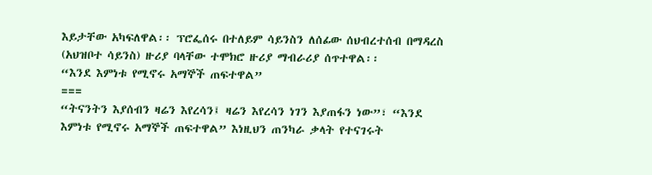እይታቸው አካፍለዋል፡፡ ፕሮፌሰሩ በተለይም ሳይንስን ለሰፊው ሰህብረተሰብ በማዳረስ (አህዝቦተ ሳይንስ) ዙሪያ ባላቸው ተሞክሮ ዙሪያ ማብራሪያ ሰጥተዋል፡፡
“እንደ እምነቱ የሚኖሩ አማኞች ጠፍተዋል”
===
“ትናንትን እያሰብን ዛሬን እየረሳን፤ ዛሬን እየረሳን ነገን እያጠፋን ነው”፣ “እንደ እምነቱ የሚኖሩ አማኞች ጠፍተዋል” እነዚህን ጠንካራ ቃላት የተናገሩት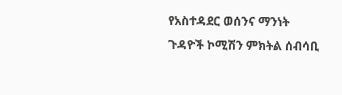የአስተዳደር ወሰንና ማንነት ጉዳዮች ኮሚሽን ምክትል ሰብሳቢ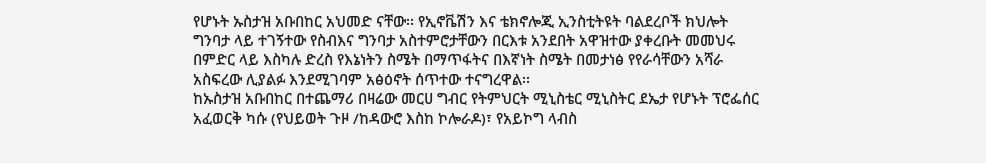የሆኑት ኡስታዝ አቡበከር አህመድ ናቸው፡፡ የኢኖቬሽን እና ቴክኖሎጂ ኢንስቲትዩት ባልደረቦች ክህሎት ግንባታ ላይ ተገኝተው የስብእና ግንባታ አስተምሮታቸውን በርእቱ አንደበት አዋዝተው ያቀረቡት መመህሩ በምድር ላይ እስካሉ ድረስ የእኔነትን ስሜት በማጥፋትና በእኛነት ስሜት በመታነፅ የየራሳቸውን አሻራ አስፍረው ሊያልፉ እንደሚገባም አፅዕኖት ሰጥተው ተናግረዋል፡፡
ከኡስታዝ አቡበከር በተጨማሪ በዛሬው መርሀ ግብር የትምህርት ሚኒስቴር ሚኒስትር ደኤታ የሆኑት ፕሮፌሰር አፈወርቅ ካሱ (የህይወት ጉዞ /ከዳውሮ እስከ ኮሎራዶ)፣ የአይኮግ ላብስ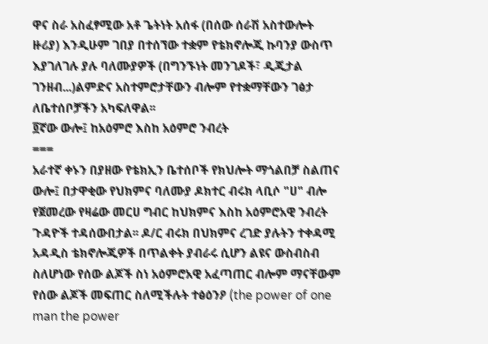ዋና ስራ አስፈፃሚው አቶ ጌትነት አሰፋ (በሰው ሰራሽ አስተውሎት ዙሪያ) እንዲሁም ገበያ በተሰኘው ተቋም የቴክኖሎጂ ኩባንያ ውስጥ እያገለገሉ ያሉ ባለሙያዎች (በግንኙነት መንገዶች፣ ዲጂታል ገንዘብ...)ልምድና አስተምሮታቸውን ብሎም የተቋማቸውን ገፅታ ለቤተሰቦቻችን አካፍለዋል፡፡
፬ኛው ውሎ፤ ከአዕምሮ እስከ አዕምሮ ንብረት
===
አራተኛ ቀኑን በያዘው የቴክኢን ቤተሰቦች የክህሎት ማጎልበቻ ስልጠና ውሎ፤ በታዋቂው የህክምና ባለሙያ ዶክተር ብሩክ ላቢሶ "ሀ" ብሎ የጀመረው የዛሬው መርሀ ግብር ከህክምና እስከ አዕምሮአዊ ንብረት ጉዳዮች ተዳሰውበታል፡፡ ዶ/ር ብሩክ በህክምና ረገድ ያሉትን ተቀዳሚ አዳዲስ ቴክኖሎጂዎች በጥልቀት ያብራሩ ሲሆን ልዩና ውስብስብ ስለሆነው የሰው ልጆች ስነ አዕምሮአዊ አፈጣጠር ብሎም ማናቸውም የሰው ልጆች መፍጠር ስለሚችሉት ተፅዕንዖ (the power of one man the power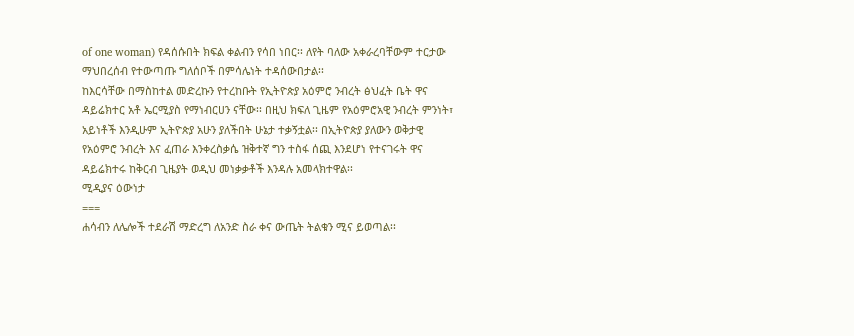of one woman) የዳሰሱበት ክፍል ቀልብን የሳበ ነበር፡፡ ለየት ባለው አቀራረባቸውም ተርታው ማህበረሰብ የተውጣጡ ግለሰቦች በምሳሌነት ተዳሰውበታል፡፡
ከእርሳቸው በማስከተል መድረኩን የተረከቡት የኢትዮጵያ አዕምሮ ንብረት ፅህፈት ቤት ዋና ዳይሬክተር አቶ ኤርሚያስ የማነብርሀን ናቸው፡፡ በዚህ ክፍለ ጊዜም የአዕምሮአዊ ንብረት ምንነት፣ አይነቶች እንዲሁም ኢትዮጵያ አሁን ያለችበት ሁኔታ ተቃኝቷል፡፡ በኢትዮጵያ ያለውን ወቅታዊ የአዕምሮ ንብረት እና ፈጠራ እንቀረስቃሴ ዝቅተኛ ግን ተስፋ ሰጪ እንደሆነ የተናገሩት ዋና ዳይሬክተሩ ከቅርብ ጊዜያት ወዲህ መነቃቃቶች እንዳሉ አመላክተዋል፡፡
ሚዲያና ዕውነታ
===
ሐሳብን ለሌሎች ተደራሽ ማድረግ ለአንድ ስራ ቀና ውጤት ትልቁን ሚና ይወጣል፡፡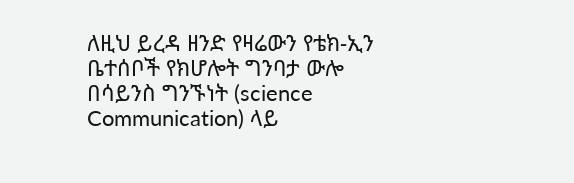ለዚህ ይረዳ ዘንድ የዛሬውን የቴክ-ኢን ቤተሰቦች የክሆሎት ግንባታ ውሎ በሳይንስ ግንኙነት (science Communication) ላይ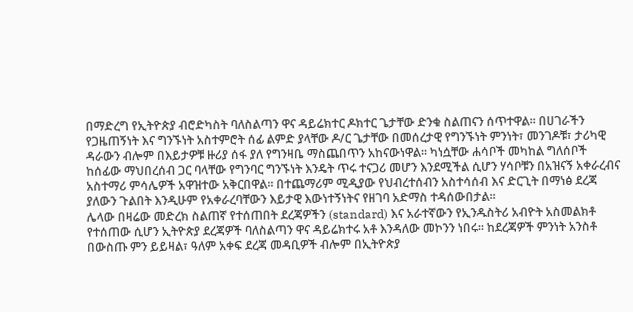በማድረግ የኢትዮጵያ ብሮድካስት ባለስልጣን ዋና ዳይሬክተር ዶክተር ጌታቸው ድንቁ ስልጠናን ሰጥተዋል፡፡ በሀገራችን የጋዜጠኝነት እና ግንኙነት አስተምሮት ሰፊ ልምድ ያላቸው ዶ/ር ጌታቸው በመሰረታዊ የግንኙነት ምንነት፣ መንገዶቹ፣ ታሪካዊ ዳራውን ብሎም በእይታዎቹ ዙሪያ ሰፋ ያለ የግንዛቤ ማስጨበጥን አከናውነዋል፡፡ ካነሷቸው ሐሳቦች መካከል ግለሰቦች ከሰፊው ማህበረሰብ ጋር ባላቸው የግንባር ግንኙነት እንዴት ጥሩ ተናጋሪ መሆን እንደሚችል ሲሆን ሃሳቦቹን በአዝናኝ አቀራረብና አስተማሪ ምሳሌዎች አዋዝተው አቅርበዋል፡፡ በተጨማሪም ሚዲያው የህብረተሰብን አስተሳሰብ እና ድርጊት በማነፅ ደረጃ ያለውን ጉልበት እንዲሁም የአቀራረባቸውን እይታዊ እውነተኝነትና የዘገባ አድማስ ተዳሰውበታል፡፡
ሌላው በዛሬው መድረክ ስልጠኛ የተሰጠበት ደረጃዎችን (standard) እና አራተኛውን የኢንዱስትሪ አብዮት አስመልክቶ የተሰጠው ሲሆን ኢትዮጵያ ደረጃዎች ባለስልጣን ዋና ዳይሬክተሩ አቶ እንዳለው መኮንን ነበሩ፡፡ ከደረጃዎች ምንነት አንስቶ በውስጡ ምን ይይዛል፣ ዓለም አቀፍ ደረጃ መዳቢዎች ብሎም በኢትዮጵያ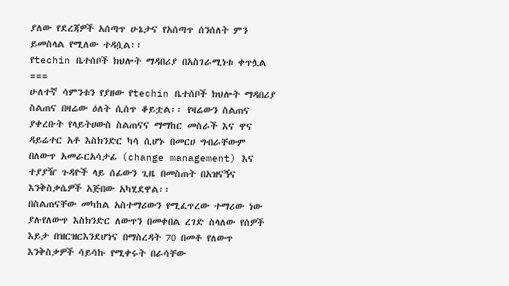ያለው የደረጃዎች አሰጣጥ ሁኔታና የአሰጣጥ ሰንሰለት ምን ይመስላል የሚለው ተዳሷል፡፡
የtechin ቤተሰቦች ክህሎት ማዳበሪያ በአስገራሚነቱ ቀጥሏል
===
ሁለተኛ ሳምንቱን የያዘው የtechin ቤተሰቦች ክህሎት ማዳበሪያ ስልጠና በዛሬው ዕለት ሲሰጥ ቆይቷል፡፡ የዛሬውን ስልጠና ያቀረቡት የላይትሀውስ ስልጠናና ማማከር መስራች እና ዋና ዳይሬተር አቶ እስክንድር ካሳ ሲሆኑ በመርሀ ግብራቸውም በለውጥ አመራርአሳታፊ (change management) እና ተያያዥ ጉዳዮች ላይ ሰፊውን ጊዜ በመስጠት በአዝናኝና እንቅስቃሴዎች አጅበው አካሂደዋል፡፡
በስልጠናቸው መካከል አስተማሪውን የሚፈጥረው ተማሪው ነው ያሉየለውጥ እስክንድር ለውጥን በመቀበል ረገድ ስላለው የሰዎች እይታ በዝርዝርእንደሆነና በማስረዳት 70 በመቶ የለውጥ እንቅስቃዎች ሳይሳኩ የሚቀሩት በራሳቸው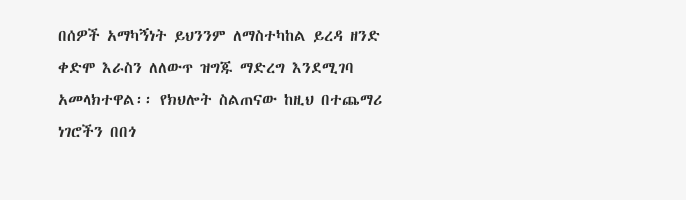በሰዎች አማካኝነት ይህንንም ለማስተካከል ይረዳ ዘንድ ቀድሞ እራስን ለለውጥ ዝግጁ ማድረግ እንደሚገባ አመላክተዋል፡፡ የክህሎት ስልጠናው ከዚህ በተጨማሪ ነገሮችን በበጎ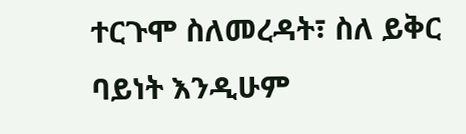ተርጉሞ ስለመረዳት፣ ስለ ይቅር ባይነት እንዲሁም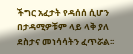ችግር አፈታት የዳሰሰ ሲሆን በታዳሚዎቹም ላይ ላቅ ያለ ደስታና መነሳሳትን ፈጥሯል፡፡